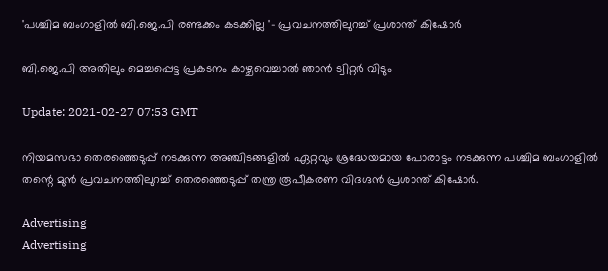'പശ്ചിമ ബംഗാളിൽ ബി.ജെ.പി രണ്ടക്കം കടക്കില്ല '- പ്രവചനത്തിലുറച്ച് പ്രശാന്ത് കിഷോർ

ബി.ജെ.പി അതിലും മെച്ചപ്പെട്ട പ്രകടനം കാഴ്ചവെച്ചാൽ ഞാൻ ട്വിറ്റർ വിടും

Update: 2021-02-27 07:53 GMT

നിയമസഭാ തെരഞ്ഞെടുപ്പ് നടക്കുന്ന അഞ്ചിടങ്ങളിൽ ഏറ്റവും ശ്രദ്ധേയമായ പോരാട്ടം നടക്കുന്ന പശ്ചിമ ബംഗാളിൽ തന്റെ മുൻ പ്രവചനത്തിലുറച്ച് തെരഞ്ഞെടുപ്പ് തന്ത്ര രൂപീകരണ വിദഗ്ദൻ പ്രശാന്ത് കിഷോർ.

Advertising
Advertising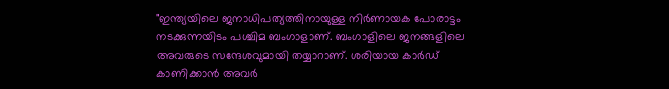"ഇന്ത്യയിലെ ജനാധിപത്യത്തിനായുള്ള നിർണായക പോരാട്ടം നടക്കുന്നയിടം പശ്ചിമ ബംഗാളാണ്. ബംഗാളിലെ ജനങ്ങളിലെ അവരുടെ സന്ദേശവുമായി തയ്യാറാണ്. ശരിയായ കാർഡ് കാണിക്കാൻ അവർ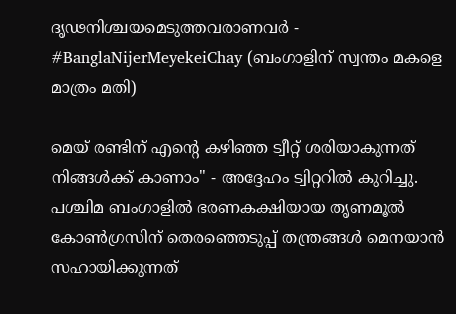ദൃഢനിശ്ചയമെടുത്തവരാണവർ - #BanglaNijerMeyekeiChay (ബംഗാളിന് സ്വന്തം മകളെ മാത്രം മതി)

മെയ് രണ്ടിന് എന്റെ കഴിഞ്ഞ ട്വീറ്റ് ശരിയാകുന്നത് നിങ്ങൾക്ക് കാണാം" - അദ്ദേഹം ട്വിറ്ററിൽ കുറിച്ചു. പശ്ചിമ ബംഗാളിൽ ഭരണകക്ഷിയായ തൃണമൂൽ കോൺഗ്രസിന് തെരഞ്ഞെടുപ്പ് തന്ത്രങ്ങൾ മെനയാൻ സഹായിക്കുന്നത്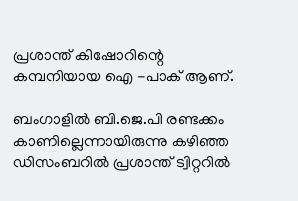പ്രശാന്ത് കിഷോറിന്റെ കമ്പനിയായ ഐ -പാക് ആണ്.

ബംഗാളിൽ ബി.ജെ.പി രണ്ടക്കം കാണില്ലെന്നായിരുന്നു കഴിഞ്ഞ ഡിസംബറിൽ പ്രശാന്ത് ട്വിറ്ററിൽ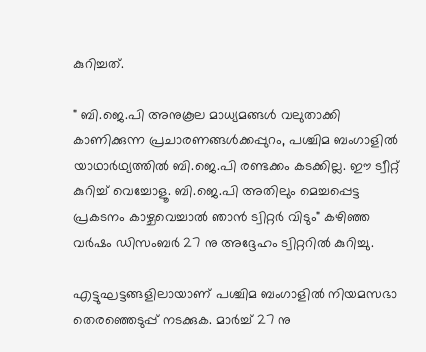കുറിച്ചത്.

" ബി.ജെ.പി അനുകൂല മാധ്യമങ്ങൾ വലുതാക്കി കാണിക്കുന്ന പ്രചാരണങ്ങൾക്കപ്പുറം, പശ്ചിമ ബംഗാളിൽ യാഥാർഥ്യത്തിൽ ബി.ജെ.പി രണ്ടക്കം കടക്കില്ല. ഈ ട്വീറ്റ് കുറിച്ച് വെച്ചോളൂ. ബി.ജെ.പി അതിലും മെച്ചപ്പെട്ട പ്രകടനം കാഴ്ചവെച്ചാൽ ഞാൻ ട്വിറ്റർ വിടും" കഴിഞ്ഞ വർഷം ഡിസംബർ 27 നു അദ്ദേഹം ട്വിറ്ററിൽ കുറിച്ചു.

എട്ടുഘട്ടങ്ങളിലായാണ് പശ്ചിമ ബംഗാളിൽ നിയമസഭാ തെരഞ്ഞെടുപ്പ് നടക്കുക. മാർച്ച് 27 നു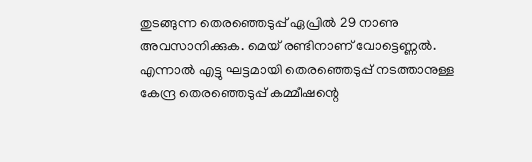തുടങ്ങുന്ന തെരഞ്ഞെടുപ്പ് ഏപ്രിൽ 29 നാണു അവസാനിക്കുക. മെയ് രണ്ടിനാണ് വോട്ടെണ്ണൽ. എന്നാൽ എട്ടു ഘട്ടമായി തെരഞ്ഞെടുപ്പ് നടത്താനുള്ള കേന്ദ്ര തെരഞ്ഞെടുപ്പ് കമ്മീഷന്റെ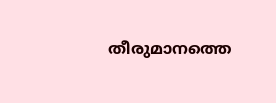തീരുമാനത്തെ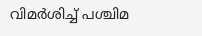വിമർശിച്ച് പശ്ചിമ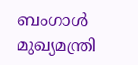ബംഗാൾ മുഖ്യമന്ത്രി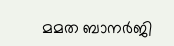മമത ബാനർജി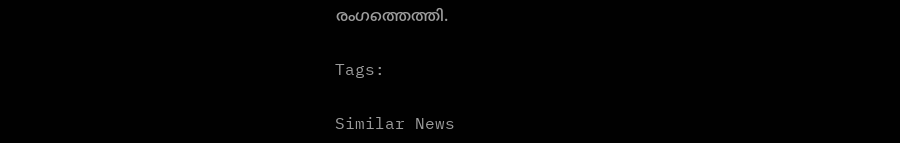രംഗത്തെത്തി.

Tags:

Similar News